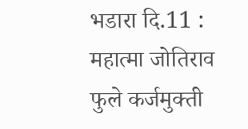भडारा दि.11 : महात्मा जोतिराव फुले कर्जमुक्ती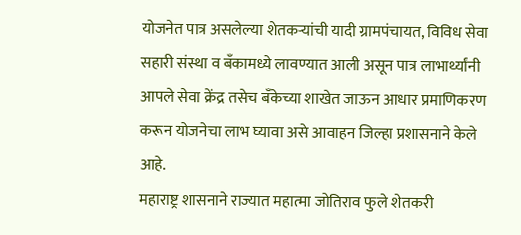योजनेत पात्र असलेल्या शेतकऱ्यांची यादी ग्रामपंचायत, विविध सेवा सहारी संस्था व बँकामध्ये लावण्यात आली असून पात्र लाभार्थ्यांनी आपले सेवा क्रेंद्र तसेच बँकेच्या शाखेत जाऊन आधार प्रमाणिकरण करून योजनेचा लाभ घ्यावा असे आवाहन जिल्हा प्रशासनाने केले आहे.
महाराष्ट्र शासनाने राज्यात महात्मा जोतिराव फुले शेतकरी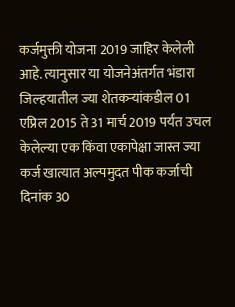कर्जमुक्ती योजना 2019 जाहिर केलेली आहे. त्यानुसार या योजनेअंतर्गत भंडारा जिल्हयातील ज्या शेतकऱ्यांकडील 01 एप्रिल 2015 ते 31 मार्च 2019 पर्यंत उचल केलेल्या एक किंवा एकापेक्षा जास्त ज्या कर्ज खात्यात अल्पमुदत पीक कर्जाची दिनांक 30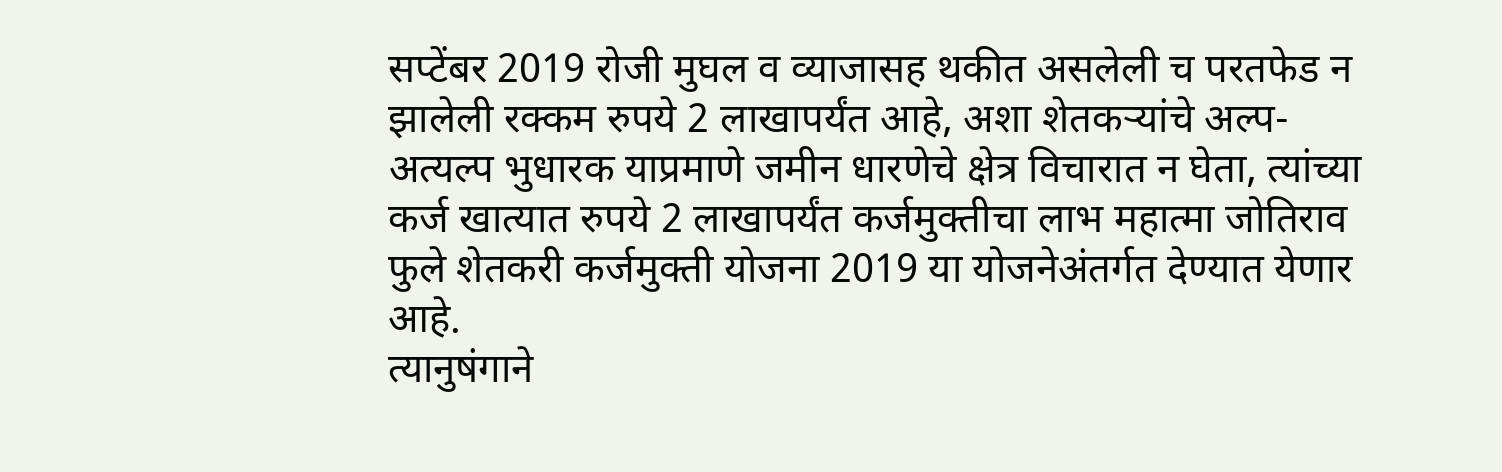सप्टेंबर 2019 रोजी मुघल व व्याजासह थकीत असलेली च परतफेड न झालेली रक्कम रुपये 2 लाखापर्यंत आहे, अशा शेतकऱ्यांचे अल्प-अत्यल्प भुधारक याप्रमाणे जमीन धारणेचे क्षेत्र विचारात न घेता, त्यांच्या कर्ज खात्यात रुपये 2 लाखापर्यंत कर्जमुक्तीचा लाभ महात्मा जोतिराव फुले शेतकरी कर्जमुक्ती योजना 2019 या योजनेअंतर्गत देण्यात येणार आहे.
त्यानुषंगाने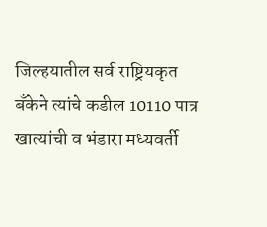जिल्हयातील सर्व राष्ट्रियकृत बँकेने त्यांचे कडील 10110 पात्र खात्यांची व भंडारा मध्यवर्ती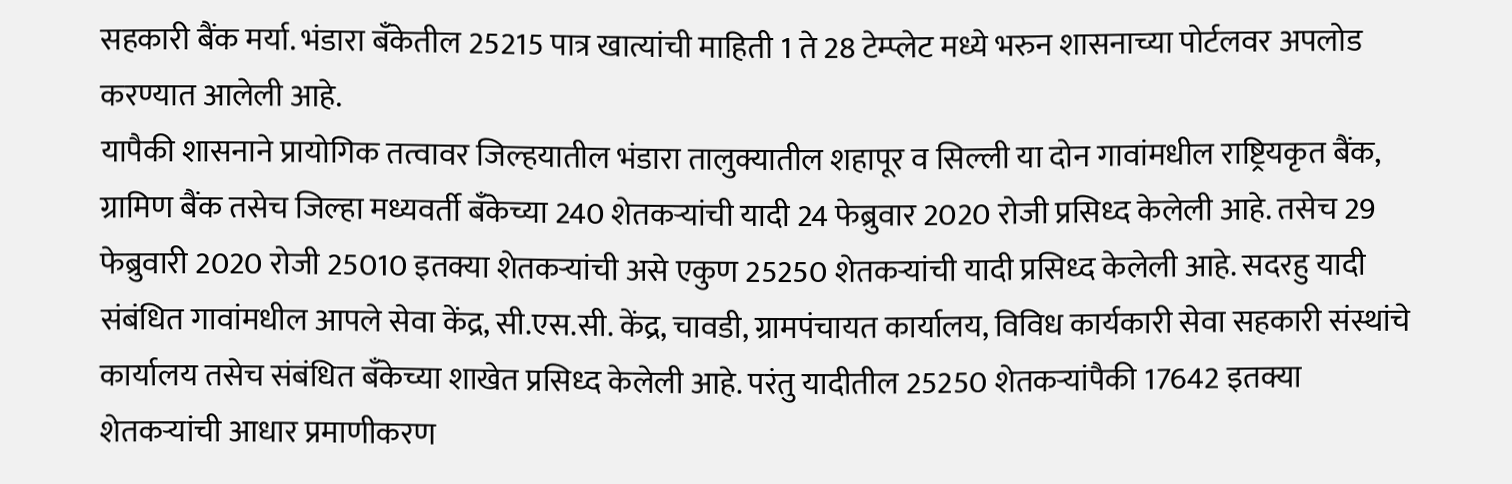सहकारी बैंक मर्या. भंडारा बँकेतील 25215 पात्र खात्यांची माहिती 1 ते 28 टेम्प्लेट मध्ये भरुन शासनाच्या पोर्टलवर अपलोड करण्यात आलेली आहे.
यापैकी शासनाने प्रायोगिक तत्वावर जिल्हयातील भंडारा तालुक्यातील शहापूर व सिल्ली या दोन गावांमधील राष्ट्रियकृत बैंक, ग्रामिण बैंक तसेच जिल्हा मध्यवर्ती बँकेच्या 240 शेतकऱ्यांची यादी 24 फेब्रुवार 2020 रोजी प्रसिध्द केलेली आहे. तसेच 29 फेब्रुवारी 2020 रोजी 25010 इतक्या शेतकऱ्यांची असे एकुण 25250 शेतकऱ्यांची यादी प्रसिध्द केलेली आहे. सदरहु यादी संबंधित गावांमधील आपले सेवा केंद्र, सी.एस.सी. केंद्र, चावडी, ग्रामपंचायत कार्यालय, विविध कार्यकारी सेवा सहकारी संस्थांचे कार्यालय तसेच संबंधित बँकेच्या शाखेत प्रसिध्द केलेली आहे. परंतु यादीतील 25250 शेतकऱ्यांपैकी 17642 इतक्या शेतकऱ्यांची आधार प्रमाणीकरण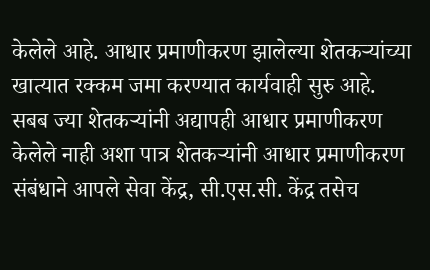केलेले आहे. आधार प्रमाणीकरण झालेल्या शेतकऱ्यांच्या खात्यात रक्कम जमा करण्यात कार्यवाही सुरु आहे.
सबब ज्या शेतकऱ्यांनी अद्यापही आधार प्रमाणीकरण केलेले नाही अशा पात्र शेतकऱ्यांनी आधार प्रमाणीकरण संबंधाने आपले सेवा केंद्र, सी.एस.सी. केंद्र तसेच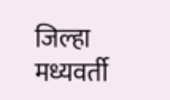जिल्हा मध्यवर्ती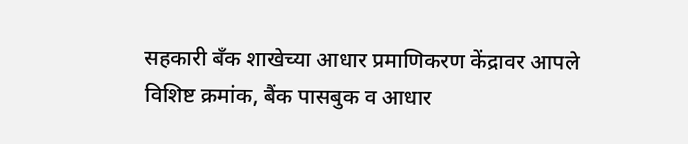सहकारी बँक शाखेच्या आधार प्रमाणिकरण केंद्रावर आपले विशिष्ट क्रमांक, बैंक पासबुक व आधार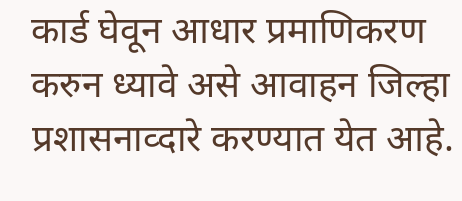कार्ड घेवून आधार प्रमाणिकरण करुन ध्यावे असे आवाहन जिल्हा प्रशासनाव्दारे करण्यात येत आहे.